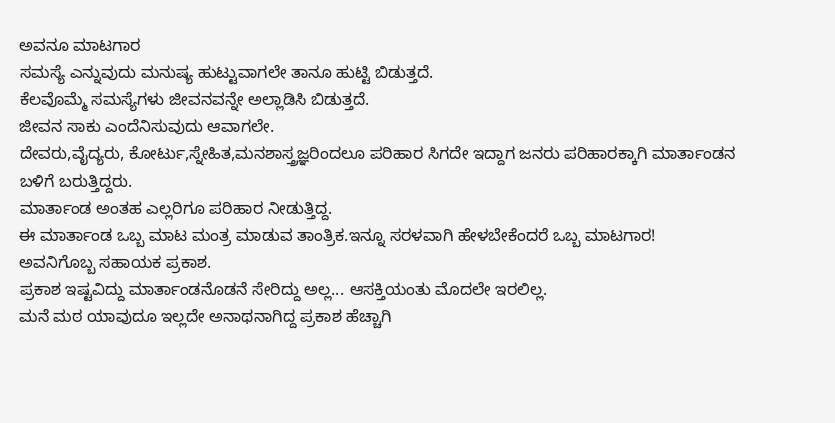ಅವನೂ ಮಾಟಗಾರ
ಸಮಸ್ಯೆ ಎನ್ನುವುದು ಮನುಷ್ಯ ಹುಟ್ಟುವಾಗಲೇ ತಾನೂ ಹುಟ್ಟಿ ಬಿಡುತ್ತದೆ.
ಕೆಲವೊಮ್ಮೆ ಸಮಸ್ಯೆಗಳು ಜೀವನವನ್ನೇ ಅಲ್ಲಾಡಿಸಿ ಬಿಡುತ್ತದೆ.
ಜೀವನ ಸಾಕು ಎಂದೆನಿಸುವುದು ಆವಾಗಲೇ.
ದೇವರು,ವೈದ್ಯರು, ಕೋರ್ಟು,ಸ್ನೇಹಿತ,ಮನಶಾಸ್ತ್ರಜ್ಞರಿಂದಲೂ ಪರಿಹಾರ ಸಿಗದೇ ಇದ್ದಾಗ ಜನರು ಪರಿಹಾರಕ್ಕಾಗಿ ಮಾರ್ತಾಂಡನ ಬಳಿಗೆ ಬರುತ್ತಿದ್ದರು.
ಮಾರ್ತಾಂಡ ಅಂತಹ ಎಲ್ಲರಿಗೂ ಪರಿಹಾರ ನೀಡುತ್ತಿದ್ದ.
ಈ ಮಾರ್ತಾಂಡ ಒಬ್ಬ ಮಾಟ ಮಂತ್ರ ಮಾಡುವ ತಾಂತ್ರಿಕ.ಇನ್ನೂ ಸರಳವಾಗಿ ಹೇಳಬೇಕೆಂದರೆ ಒಬ್ಬ ಮಾಟಗಾರ!
ಅವನಿಗೊಬ್ಬ ಸಹಾಯಕ ಪ್ರಕಾಶ.
ಪ್ರಕಾಶ ಇಷ್ಟವಿದ್ದು ಮಾರ್ತಾಂಡನೊಡನೆ ಸೇರಿದ್ದು ಅಲ್ಲ... ಆಸಕ್ತಿಯಂತು ಮೊದಲೇ ಇರಲಿಲ್ಲ.
ಮನೆ ಮಠ ಯಾವುದೂ ಇಲ್ಲದೇ ಅನಾಥನಾಗಿದ್ದ ಪ್ರಕಾಶ ಹೆಚ್ಚಾಗಿ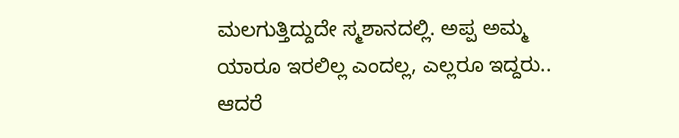ಮಲಗುತ್ತಿದ್ದುದೇ ಸ್ಮಶಾನದಲ್ಲಿ. ಅಪ್ಪ ಅಮ್ಮ ಯಾರೂ ಇರಲಿಲ್ಲ ಎಂದಲ್ಲ, ಎಲ್ಲರೂ ಇದ್ದರು.. ಆದರೆ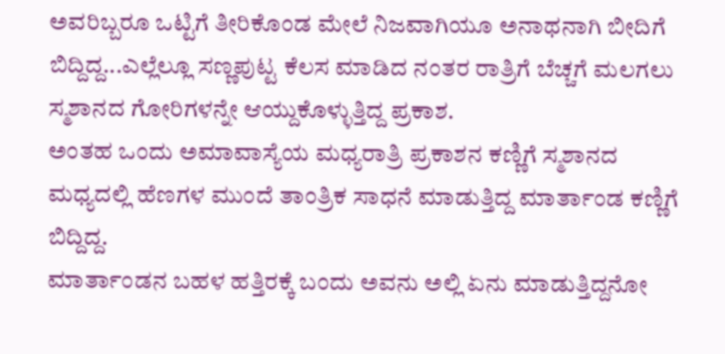ಅವರಿಬ್ಬರೂ ಒಟ್ಟಿಗೆ ತೀರಿಕೊಂಡ ಮೇಲೆ ನಿಜವಾಗಿಯೂ ಅನಾಥನಾಗಿ ಬೀದಿಗೆ ಬಿದ್ದಿದ್ದ...ಎಲ್ಲೆಲ್ಲೂ ಸಣ್ಣಪುಟ್ಟ ಕೆಲಸ ಮಾಡಿದ ನಂತರ ರಾತ್ರಿಗೆ ಬೆಚ್ಚಗೆ ಮಲಗಲು ಸ್ಮಶಾನದ ಗೋರಿಗಳನ್ನೇ ಆಯ್ದುಕೊಳ್ಳುತ್ತಿದ್ದ ಪ್ರಕಾಶ.
ಅಂತಹ ಒಂದು ಅಮಾವಾಸ್ಯೆಯ ಮಧ್ಯರಾತ್ರಿ ಪ್ರಕಾಶನ ಕಣ್ಣಿಗೆ ಸ್ಮಶಾನದ ಮಧ್ಯದಲ್ಲಿ ಹೆಣಗಳ ಮುಂದೆ ತಾಂತ್ರಿಕ ಸಾಧನೆ ಮಾಡುತ್ತಿದ್ದ ಮಾರ್ತಾಂಡ ಕಣ್ಣಿಗೆ ಬಿದ್ದಿದ್ದ.
ಮಾರ್ತಾಂಡನ ಬಹಳ ಹತ್ತಿರಕ್ಕೆ ಬಂದು ಅವನು ಅಲ್ಲಿ ಏನು ಮಾಡುತ್ತಿದ್ದನೋ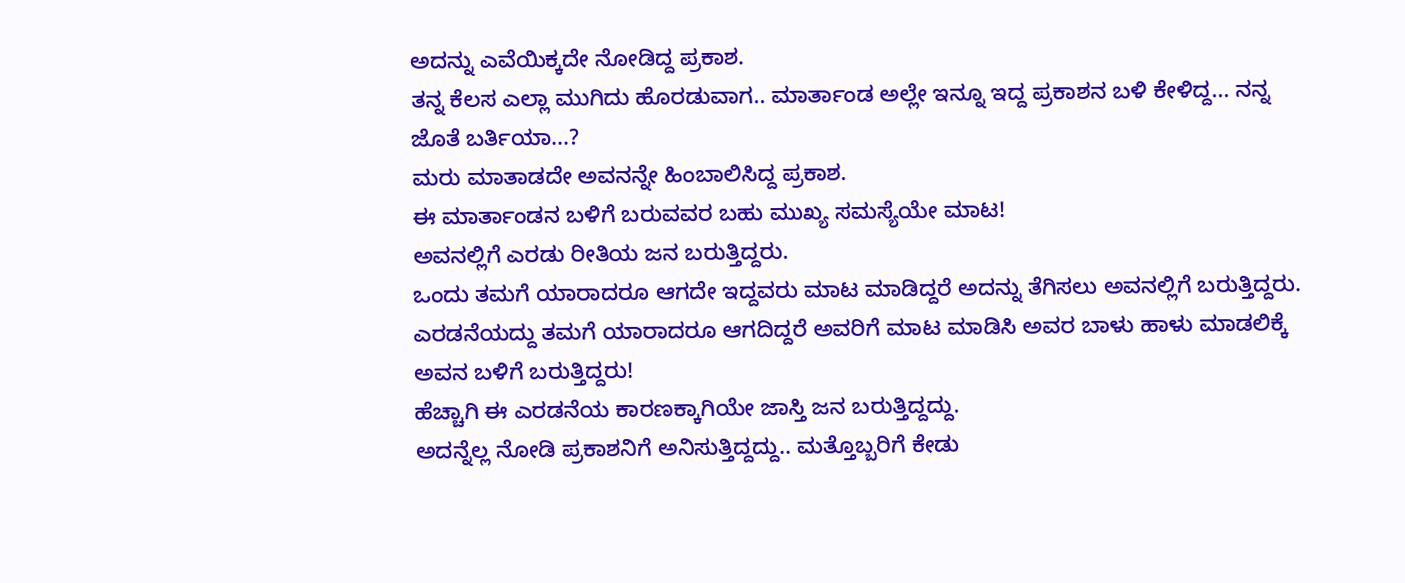ಅದನ್ನು ಎವೆಯಿಕ್ಕದೇ ನೋಡಿದ್ದ ಪ್ರಕಾಶ.
ತನ್ನ ಕೆಲಸ ಎಲ್ಲಾ ಮುಗಿದು ಹೊರಡುವಾಗ.. ಮಾರ್ತಾಂಡ ಅಲ್ಲೇ ಇನ್ನೂ ಇದ್ದ ಪ್ರಕಾಶನ ಬಳಿ ಕೇಳಿದ್ದ... ನನ್ನ ಜೊತೆ ಬರ್ತಿಯಾ...?
ಮರು ಮಾತಾಡದೇ ಅವನನ್ನೇ ಹಿಂಬಾಲಿಸಿದ್ದ ಪ್ರಕಾಶ.
ಈ ಮಾರ್ತಾಂಡನ ಬಳಿಗೆ ಬರುವವರ ಬಹು ಮುಖ್ಯ ಸಮಸ್ಯೆಯೇ ಮಾಟ!
ಅವನಲ್ಲಿಗೆ ಎರಡು ರೀತಿಯ ಜನ ಬರುತ್ತಿದ್ದರು.
ಒಂದು ತಮಗೆ ಯಾರಾದರೂ ಆಗದೇ ಇದ್ದವರು ಮಾಟ ಮಾಡಿದ್ದರೆ ಅದನ್ನು ತೆಗಿಸಲು ಅವನಲ್ಲಿಗೆ ಬರುತ್ತಿದ್ದರು.
ಎರಡನೆಯದ್ದು ತಮಗೆ ಯಾರಾದರೂ ಆಗದಿದ್ದರೆ ಅವರಿಗೆ ಮಾಟ ಮಾಡಿಸಿ ಅವರ ಬಾಳು ಹಾಳು ಮಾಡಲಿಕ್ಕೆ ಅವನ ಬಳಿಗೆ ಬರುತ್ತಿದ್ದರು!
ಹೆಚ್ಚಾಗಿ ಈ ಎರಡನೆಯ ಕಾರಣಕ್ಕಾಗಿಯೇ ಜಾಸ್ತಿ ಜನ ಬರುತ್ತಿದ್ದದ್ದು.
ಅದನ್ನೆಲ್ಲ ನೋಡಿ ಪ್ರಕಾಶನಿಗೆ ಅನಿಸುತ್ತಿದ್ದದ್ದು.. ಮತ್ತೊಬ್ಬರಿಗೆ ಕೇಡು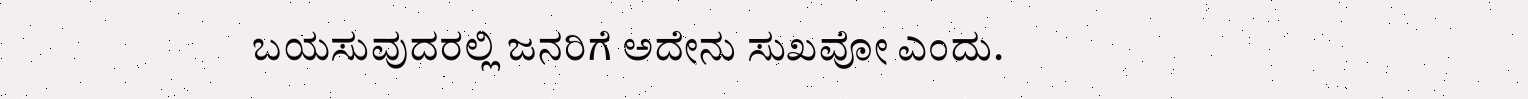ಬಯಸುವುದರಲ್ಲಿ ಜನರಿಗೆ ಅದೇನು ಸುಖವೋ ಎಂದು.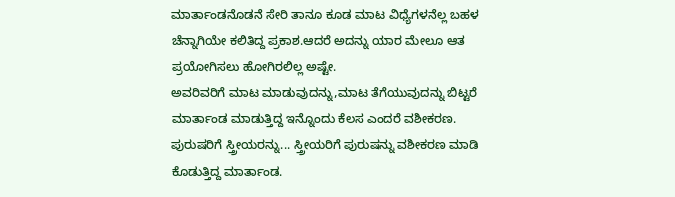ಮಾರ್ತಾಂಡನೊಡನೆ ಸೇರಿ ತಾನೂ ಕೂಡ ಮಾಟ ವಿಧ್ಯೆಗಳನೆಲ್ಲ ಬಹಳ ಚೆನ್ನಾಗಿಯೇ ಕಲಿತಿದ್ದ ಪ್ರಕಾಶ.ಆದರೆ ಅದನ್ನು ಯಾರ ಮೇಲೂ ಆತ ಪ್ರಯೋಗಿಸಲು ಹೋಗಿರಲಿಲ್ಲ ಅಷ್ಟೇ.
ಅವರಿವರಿಗೆ ಮಾಟ ಮಾಡುವುದನ್ನು,ಮಾಟ ತೆಗೆಯುವುದನ್ನು ಬಿಟ್ಟರೆ ಮಾರ್ತಾಂಡ ಮಾಡುತ್ತಿದ್ದ ಇನ್ನೊಂದು ಕೆಲಸ ಎಂದರೆ ವಶೀಕರಣ.
ಪುರುಷರಿಗೆ ಸ್ತ್ರೀಯರನ್ನು... ಸ್ತ್ರೀಯರಿಗೆ ಪುರುಷನ್ನು ವಶೀಕರಣ ಮಾಡಿ ಕೊಡುತ್ತಿದ್ದ ಮಾರ್ತಾಂಡ.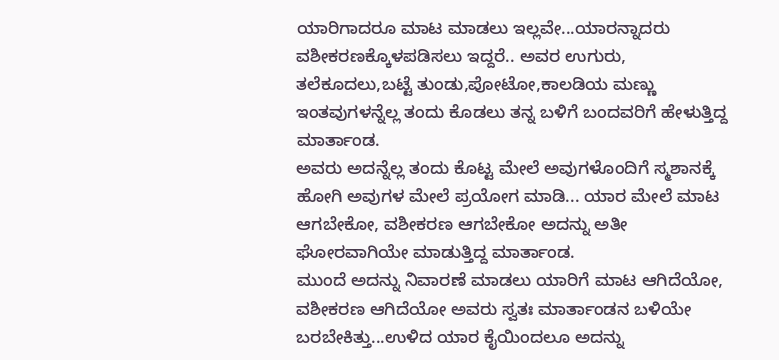ಯಾರಿಗಾದರೂ ಮಾಟ ಮಾಡಲು ಇಲ್ಲವೇ...ಯಾರನ್ನಾದರು ವಶೀಕರಣಕ್ಕೊಳಪಡಿಸಲು ಇದ್ದರೆ.. ಅವರ ಉಗುರು, ತಲೆಕೂದಲು,ಬಟ್ಟೆ ತುಂಡು,ಪೋಟೋ,ಕಾಲಡಿಯ ಮಣ್ಣು ಇಂತವುಗಳನ್ನೆಲ್ಲ ತಂದು ಕೊಡಲು ತನ್ನ ಬಳಿಗೆ ಬಂದವರಿಗೆ ಹೇಳುತ್ತಿದ್ದ ಮಾರ್ತಾಂಡ.
ಅವರು ಅದನ್ನೆಲ್ಲ ತಂದು ಕೊಟ್ಟ ಮೇಲೆ ಅವುಗಳೊಂದಿಗೆ ಸ್ಮಶಾನಕ್ಕೆ ಹೋಗಿ ಅವುಗಳ ಮೇಲೆ ಪ್ರಯೋಗ ಮಾಡಿ... ಯಾರ ಮೇಲೆ ಮಾಟ ಆಗಬೇಕೋ, ವಶೀಕರಣ ಆಗಬೇಕೋ ಅದನ್ನು ಅತೀ ಘೋರವಾಗಿಯೇ ಮಾಡುತ್ತಿದ್ದ ಮಾರ್ತಾಂಡ.
ಮುಂದೆ ಅದನ್ನು ನಿವಾರಣೆ ಮಾಡಲು ಯಾರಿಗೆ ಮಾಟ ಆಗಿದೆಯೋ, ವಶೀಕರಣ ಆಗಿದೆಯೋ ಅವರು ಸ್ವತಃ ಮಾರ್ತಾಂಡನ ಬಳಿಯೇ ಬರಬೇಕಿತ್ತು...ಉಳಿದ ಯಾರ ಕೈಯಿಂದಲೂ ಅದನ್ನು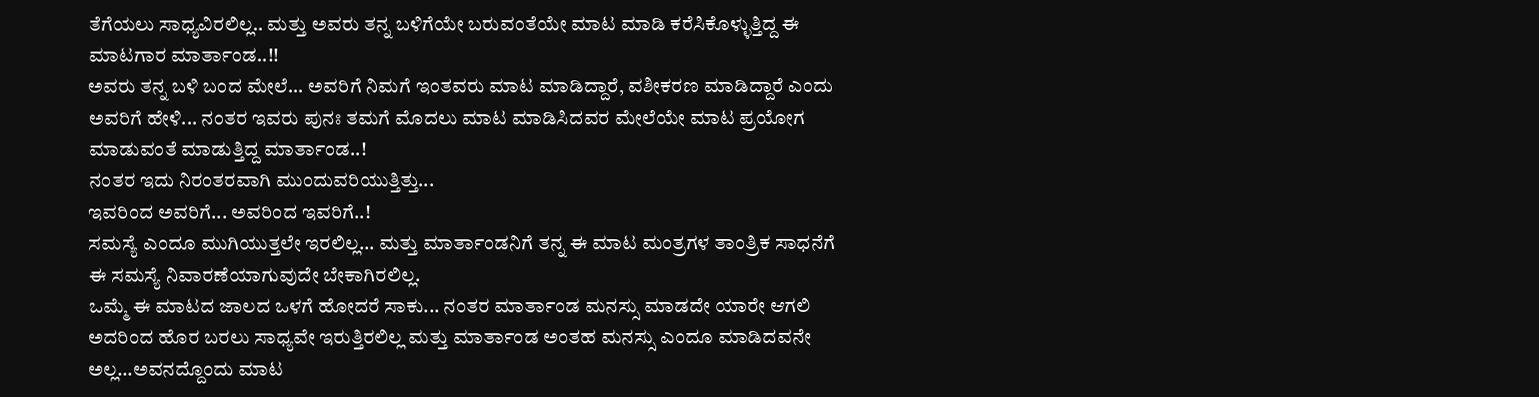ತೆಗೆಯಲು ಸಾಧ್ಯವಿರಲಿಲ್ಲ.. ಮತ್ತು ಅವರು ತನ್ನ ಬಳಿಗೆಯೇ ಬರುವಂತೆಯೇ ಮಾಟ ಮಾಡಿ ಕರೆಸಿಕೊಳ್ಳುತ್ತಿದ್ದ ಈ ಮಾಟಗಾರ ಮಾರ್ತಾಂಡ..!!
ಅವರು ತನ್ನ ಬಳಿ ಬಂದ ಮೇಲೆ... ಅವರಿಗೆ ನಿಮಗೆ ಇಂತವರು ಮಾಟ ಮಾಡಿದ್ದಾರೆ, ವಶೀಕರಣ ಮಾಡಿದ್ದಾರೆ ಎಂದು ಅವರಿಗೆ ಹೇಳಿ... ನಂತರ ಇವರು ಪುನಃ ತಮಗೆ ಮೊದಲು ಮಾಟ ಮಾಡಿಸಿದವರ ಮೇಲೆಯೇ ಮಾಟ ಪ್ರಯೋಗ ಮಾಡುವಂತೆ ಮಾಡುತ್ತಿದ್ದ ಮಾರ್ತಾಂಡ..!
ನಂತರ ಇದು ನಿರಂತರವಾಗಿ ಮುಂದುವರಿಯುತ್ತಿತ್ತು...
ಇವರಿಂದ ಅವರಿಗೆ... ಅವರಿಂದ ಇವರಿಗೆ..!
ಸಮಸ್ಯೆ ಎಂದೂ ಮುಗಿಯುತ್ತಲೇ ಇರಲಿಲ್ಲ... ಮತ್ತು ಮಾರ್ತಾಂಡನಿಗೆ ತನ್ನ ಈ ಮಾಟ ಮಂತ್ರಗಳ ತಾಂತ್ರಿಕ ಸಾಧನೆಗೆ ಈ ಸಮಸ್ಯೆ ನಿವಾರಣೆಯಾಗುವುದೇ ಬೇಕಾಗಿರಲಿಲ್ಲ.
ಒಮ್ಮೆ ಈ ಮಾಟದ ಜಾಲದ ಒಳಗೆ ಹೋದರೆ ಸಾಕು... ನಂತರ ಮಾರ್ತಾಂಡ ಮನಸ್ಸು ಮಾಡದೇ ಯಾರೇ ಆಗಲಿ ಅದರಿಂದ ಹೊರ ಬರಲು ಸಾಧ್ಯವೇ ಇರುತ್ತಿರಲಿಲ್ಲ ಮತ್ತು ಮಾರ್ತಾಂಡ ಅಂತಹ ಮನಸ್ಸು ಎಂದೂ ಮಾಡಿದವನೇ ಅಲ್ಲ...ಅವನದ್ದೊಂದು ಮಾಟ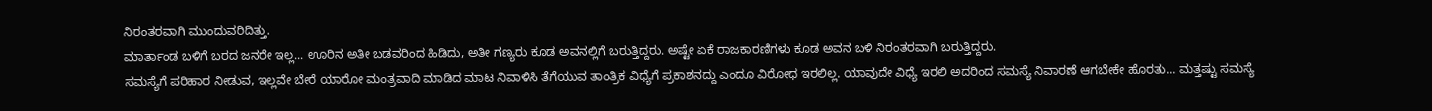ನಿರಂತರವಾಗಿ ಮುಂದುವರಿದಿತ್ತು.
ಮಾರ್ತಾಂಡ ಬಳಿಗೆ ಬರದ ಜನರೇ ಇಲ್ಲ... ಊರಿನ ಅತೀ ಬಡವರಿಂದ ಹಿಡಿದು, ಅತೀ ಗಣ್ಯರು ಕೂಡ ಅವನಲ್ಲಿಗೆ ಬರುತ್ತಿದ್ದರು. ಅಷ್ಟೇ ಏಕೆ ರಾಜಕಾರಣಿಗಳು ಕೂಡ ಅವನ ಬಳಿ ನಿರಂತರವಾಗಿ ಬರುತ್ತಿದ್ದರು.
ಸಮಸ್ಯೆಗೆ ಪರಿಹಾರ ನೀಡುವ, ಇಲ್ಲವೇ ಬೇರೆ ಯಾರೋ ಮಂತ್ರವಾದಿ ಮಾಡಿದ ಮಾಟ ನಿವಾಳಿಸಿ ತೆಗೆಯುವ ತಾಂತ್ರಿಕ ವಿಧ್ಯೆಗೆ ಪ್ರಕಾಶನದ್ದು ಎಂದೂ ವಿರೋಧ ಇರಲಿಲ್ಲ. ಯಾವುದೇ ವಿಧ್ಯೆ ಇರಲಿ ಅದರಿಂದ ಸಮಸ್ಯೆ ನಿವಾರಣೆ ಆಗಬೇಕೇ ಹೊರತು... ಮತ್ತಷ್ಟು ಸಮಸ್ಯೆ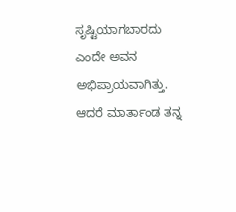ಸೃಷ್ಟಿಯಾಗಬಾರದು ಎಂದೇ ಅವನ ಅಭಿಪ್ರಾಯವಾಗಿತ್ತು. ಆದರೆ ಮಾರ್ತಾಂಡ ತನ್ನ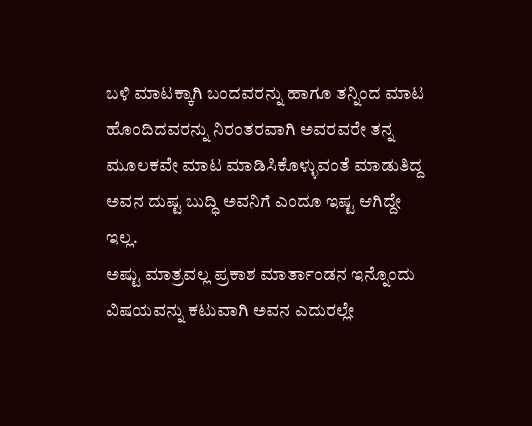ಬಳಿ ಮಾಟಕ್ಕಾಗಿ ಬಂದವರನ್ನು ಹಾಗೂ ತನ್ನಿಂದ ಮಾಟ ಹೊಂದಿದವರನ್ನು ನಿರಂತರವಾಗಿ ಅವರವರೇ ತನ್ನ ಮೂಲಕವೇ ಮಾಟ ಮಾಡಿಸಿಕೊಳ್ಳುವಂತೆ ಮಾಡುತಿದ್ದ ಅವನ ದುಷ್ಟ ಬುದ್ಧಿ ಅವನಿಗೆ ಎಂದೂ ಇಷ್ಟ ಆಗಿದ್ದೇ ಇಲ್ಲ.
ಅಷ್ಟು ಮಾತ್ರವಲ್ಲ ಪ್ರಕಾಶ ಮಾರ್ತಾಂಡನ ಇನ್ನೊಂದು ವಿಷಯವನ್ನು ಕಟುವಾಗಿ ಅವನ ಎದುರಲ್ಲೇ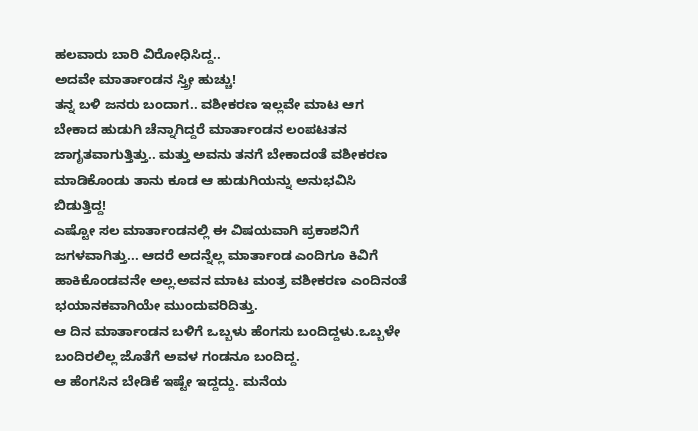ಹಲವಾರು ಬಾರಿ ವಿರೋಧಿಸಿದ್ದ..
ಅದವೇ ಮಾರ್ತಾಂಡನ ಸ್ತ್ರೀ ಹುಚ್ಚು!
ತನ್ನ ಬಳಿ ಜನರು ಬಂದಾಗ.. ವಶೀಕರಣ ಇಲ್ಲವೇ ಮಾಟ ಆಗ ಬೇಕಾದ ಹುಡುಗಿ ಚೆನ್ನಾಗಿದ್ದರೆ ಮಾರ್ತಾಂಡನ ಲಂಪಟತನ ಜಾಗೃತವಾಗುತ್ತಿತ್ತು.. ಮತ್ತು ಅವನು ತನಗೆ ಬೇಕಾದಂತೆ ವಶೀಕರಣ ಮಾಡಿಕೊಂಡು ತಾನು ಕೂಡ ಆ ಹುಡುಗಿಯನ್ನು ಅನುಭವಿಸಿ ಬಿಡುತ್ತಿದ್ದ!
ಎಷ್ಟೋ ಸಲ ಮಾರ್ತಾಂಡನಲ್ಲಿ ಈ ವಿಷಯವಾಗಿ ಪ್ರಕಾಶನಿಗೆ ಜಗಳವಾಗಿತ್ತು... ಆದರೆ ಅದನ್ನೆಲ್ಲ ಮಾರ್ತಾಂಡ ಎಂದಿಗೂ ಕಿವಿಗೆ ಹಾಕಿಕೊಂಡವನೇ ಅಲ್ಲ.ಅವನ ಮಾಟ ಮಂತ್ರ ವಶೀಕರಣ ಎಂದಿನಂತೆ ಭಯಾನಕವಾಗಿಯೇ ಮುಂದುವರಿದಿತ್ತು.
ಆ ದಿನ ಮಾರ್ತಾಂಡನ ಬಳಿಗೆ ಒಬ್ಬಳು ಹೆಂಗಸು ಬಂದಿದ್ದಳು.ಒಬ್ಬಳೇ ಬಂದಿರಲಿಲ್ಲ ಜೊತೆಗೆ ಅವಳ ಗಂಡನೂ ಬಂದಿದ್ದ.
ಆ ಹೆಂಗಸಿನ ಬೇಡಿಕೆ ಇಷ್ಟೇ ಇದ್ದದ್ದು. ಮನೆಯ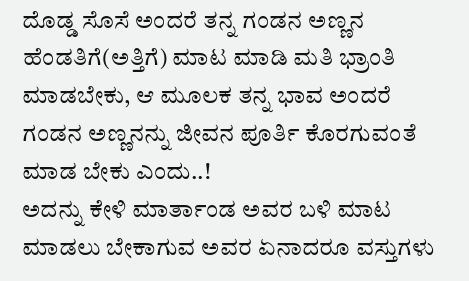ದೊಡ್ಡ ಸೊಸೆ ಅಂದರೆ ತನ್ನ ಗಂಡನ ಅಣ್ಣನ ಹೆಂಡತಿಗೆ(ಅತ್ತಿಗೆ) ಮಾಟ ಮಾಡಿ ಮತಿ ಭ್ರಾಂತಿ ಮಾಡಬೇಕು, ಆ ಮೂಲಕ ತನ್ನ ಭಾವ ಅಂದರೆ ಗಂಡನ ಅಣ್ಣನನ್ನು ಜೀವನ ಪೂರ್ತಿ ಕೊರಗುವಂತೆ ಮಾಡ ಬೇಕು ಎಂದು..!
ಅದನ್ನು ಕೇಳಿ ಮಾರ್ತಾಂಡ ಅವರ ಬಳಿ ಮಾಟ ಮಾಡಲು ಬೇಕಾಗುವ ಅವರ ಏನಾದರೂ ವಸ್ತುಗಳು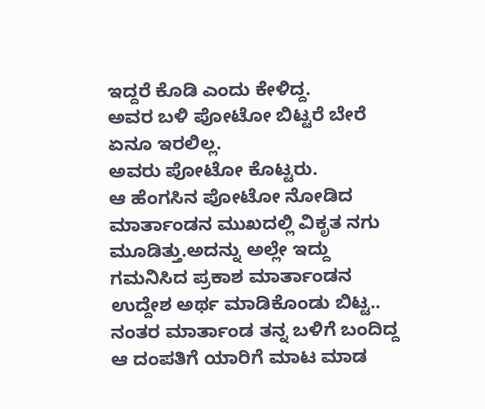ಇದ್ದರೆ ಕೊಡಿ ಎಂದು ಕೇಳಿದ್ದ.
ಅವರ ಬಳಿ ಪೋಟೋ ಬಿಟ್ಟರೆ ಬೇರೆ ಏನೂ ಇರಲಿಲ್ಲ.
ಅವರು ಪೋಟೋ ಕೊಟ್ಟರು.
ಆ ಹೆಂಗಸಿನ ಪೋಟೋ ನೋಡಿದ ಮಾರ್ತಾಂಡನ ಮುಖದಲ್ಲಿ ವಿಕೃತ ನಗು ಮೂಡಿತ್ತು.ಅದನ್ನು ಅಲ್ಲೇ ಇದ್ದು ಗಮನಿಸಿದ ಪ್ರಕಾಶ ಮಾರ್ತಾಂಡನ ಉದ್ದೇಶ ಅರ್ಥ ಮಾಡಿಕೊಂಡು ಬಿಟ್ಟ..
ನಂತರ ಮಾರ್ತಾಂಡ ತನ್ನ ಬಳಿಗೆ ಬಂದಿದ್ದ ಆ ದಂಪತಿಗೆ ಯಾರಿಗೆ ಮಾಟ ಮಾಡ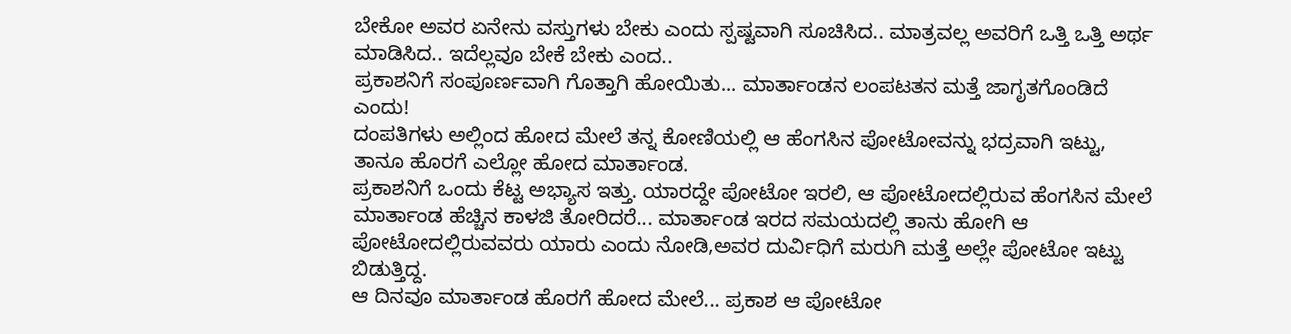ಬೇಕೋ ಅವರ ಏನೇನು ವಸ್ತುಗಳು ಬೇಕು ಎಂದು ಸ್ಪಷ್ಟವಾಗಿ ಸೂಚಿಸಿದ.. ಮಾತ್ರವಲ್ಲ ಅವರಿಗೆ ಒತ್ತಿ ಒತ್ತಿ ಅರ್ಥ ಮಾಡಿಸಿದ.. ಇದೆಲ್ಲವೂ ಬೇಕೆ ಬೇಕು ಎಂದ..
ಪ್ರಕಾಶನಿಗೆ ಸಂಪೂರ್ಣವಾಗಿ ಗೊತ್ತಾಗಿ ಹೋಯಿತು... ಮಾರ್ತಾಂಡನ ಲಂಪಟತನ ಮತ್ತೆ ಜಾಗೃತಗೊಂಡಿದೆ ಎಂದು!
ದಂಪತಿಗಳು ಅಲ್ಲಿಂದ ಹೋದ ಮೇಲೆ ತನ್ನ ಕೋಣಿಯಲ್ಲಿ ಆ ಹೆಂಗಸಿನ ಪೋಟೋವನ್ನು ಭದ್ರವಾಗಿ ಇಟ್ಟು, ತಾನೂ ಹೊರಗೆ ಎಲ್ಲೋ ಹೋದ ಮಾರ್ತಾಂಡ.
ಪ್ರಕಾಶನಿಗೆ ಒಂದು ಕೆಟ್ಟ ಅಭ್ಯಾಸ ಇತ್ತು. ಯಾರದ್ದೇ ಪೋಟೋ ಇರಲಿ, ಆ ಪೋಟೋದಲ್ಲಿರುವ ಹೆಂಗಸಿನ ಮೇಲೆ ಮಾರ್ತಾಂಡ ಹೆಚ್ಚಿನ ಕಾಳಜಿ ತೋರಿದರೆ... ಮಾರ್ತಾಂಡ ಇರದ ಸಮಯದಲ್ಲಿ ತಾನು ಹೋಗಿ ಆ ಪೋಟೋದಲ್ಲಿರುವವರು ಯಾರು ಎಂದು ನೋಡಿ,ಅವರ ದುರ್ವಿಧಿಗೆ ಮರುಗಿ ಮತ್ತೆ ಅಲ್ಲೇ ಪೋಟೋ ಇಟ್ಟು ಬಿಡುತ್ತಿದ್ದ.
ಆ ದಿನವೂ ಮಾರ್ತಾಂಡ ಹೊರಗೆ ಹೋದ ಮೇಲೆ... ಪ್ರಕಾಶ ಆ ಪೋಟೋ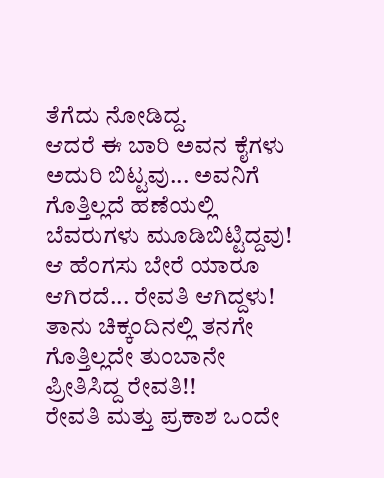ತೆಗೆದು ನೋಡಿದ್ದ.
ಆದರೆ ಈ ಬಾರಿ ಅವನ ಕೈಗಳು ಅದುರಿ ಬಿಟ್ಟವು... ಅವನಿಗೆ ಗೊತ್ತಿಲ್ಲದೆ ಹಣೆಯಲ್ಲಿ ಬೆವರುಗಳು ಮೂಡಿಬಿಟ್ಟಿದ್ದವು!
ಆ ಹೆಂಗಸು ಬೇರೆ ಯಾರೂ ಆಗಿರದೆ... ರೇವತಿ ಆಗಿದ್ದಳು!
ತಾನು ಚಿಕ್ಕಂದಿನಲ್ಲಿ ತನಗೇ ಗೊತ್ತಿಲ್ಲದೇ ತುಂಬಾನೇ ಪ್ರೀತಿಸಿದ್ದ ರೇವತಿ!!
ರೇವತಿ ಮತ್ತು ಪ್ರಕಾಶ ಒಂದೇ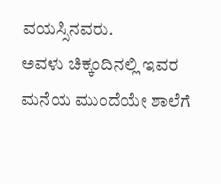ವಯಸ್ಸಿನವರು.
ಅವಳು ಚಿಕ್ಕಂದಿನಲ್ಲಿ ಇವರ ಮನೆಯ ಮುಂದೆಯೇ ಶಾಲೆಗೆ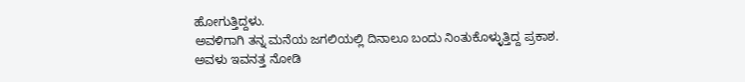ಹೋಗುತ್ತಿದ್ದಳು.
ಅವಳಿಗಾಗಿ ತನ್ನ ಮನೆಯ ಜಗಲಿಯಲ್ಲಿ ದಿನಾಲೂ ಬಂದು ನಿಂತುಕೊಳ್ಳುತ್ತಿದ್ದ ಪ್ರಕಾಶ.
ಅವಳು ಇವನತ್ತ ನೋಡಿ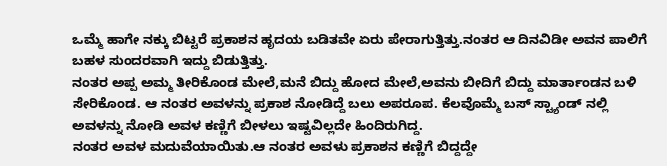ಒಮ್ಮೆ ಹಾಗೇ ನಕ್ಕು ಬಿಟ್ಟರೆ ಪ್ರಕಾಶನ ಹೃದಯ ಬಡಿತವೇ ಏರು ಪೇರಾಗುತ್ತಿತ್ತು.ನಂತರ ಆ ದಿನವಿಡೀ ಅವನ ಪಾಲಿಗೆ ಬಹಳ ಸುಂದರವಾಗಿ ಇದ್ದು ಬಿಡುತ್ತಿತ್ತು.
ನಂತರ ಅಪ್ಪ ಅಮ್ಮ ತೀರಿಕೊಂಡ ಮೇಲೆ,ಮನೆ ಬಿದ್ದು ಹೋದ ಮೇಲೆ,ಅವನು ಬೀದಿಗೆ ಬಿದ್ದು ಮಾರ್ತಾಂಡನ ಬಳಿ ಸೇರಿಕೊಂಡ. ಆ ನಂತರ ಅವಳನ್ನು ಪ್ರಕಾಶ ನೋಡಿದ್ದೆ ಬಲು ಅಪರೂಪ. ಕೆಲವೊಮ್ಮೆ ಬಸ್ ಸ್ಟ್ಯಾಂಡ್ ನಲ್ಲಿ ಅವಳನ್ನು ನೋಡಿ ಅವಳ ಕಣ್ಣಿಗೆ ಬೀಳಲು ಇಷ್ಟವಿಲ್ಲದೇ ಹಿಂದಿರುಗಿದ್ದ.
ನಂತರ ಅವಳ ಮದುವೆಯಾಯಿತು.ಆ ನಂತರ ಅವಳು ಪ್ರಕಾಶನ ಕಣ್ಣಿಗೆ ಬಿದ್ದದ್ದೇ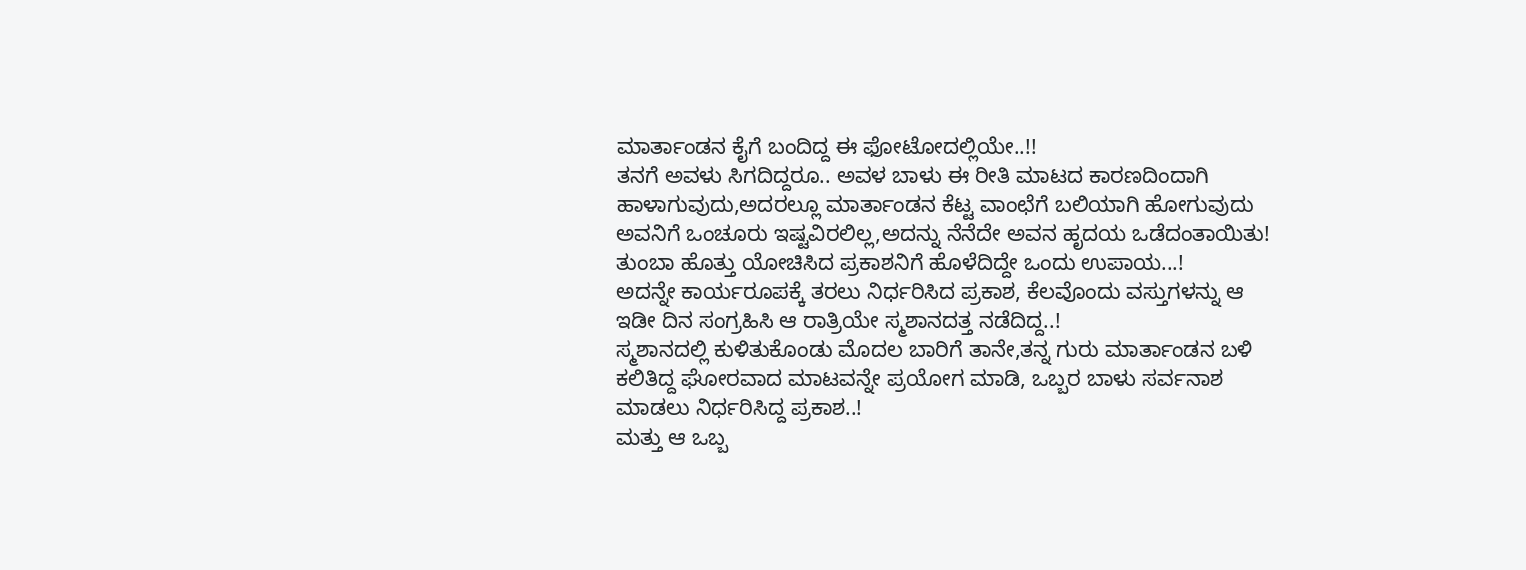ಮಾರ್ತಾಂಡನ ಕೈಗೆ ಬಂದಿದ್ದ ಈ ಫೋಟೋದಲ್ಲಿಯೇ..!!
ತನಗೆ ಅವಳು ಸಿಗದಿದ್ದರೂ.. ಅವಳ ಬಾಳು ಈ ರೀತಿ ಮಾಟದ ಕಾರಣದಿಂದಾಗಿ ಹಾಳಾಗುವುದು,ಅದರಲ್ಲೂ ಮಾರ್ತಾಂಡನ ಕೆಟ್ಟ ವಾಂಛೆಗೆ ಬಲಿಯಾಗಿ ಹೋಗುವುದು ಅವನಿಗೆ ಒಂಚೂರು ಇಷ್ಟವಿರಲಿಲ್ಲ,ಅದನ್ನು ನೆನೆದೇ ಅವನ ಹೃದಯ ಒಡೆದಂತಾಯಿತು!
ತುಂಬಾ ಹೊತ್ತು ಯೋಚಿಸಿದ ಪ್ರಕಾಶನಿಗೆ ಹೊಳೆದಿದ್ದೇ ಒಂದು ಉಪಾಯ...!
ಅದನ್ನೇ ಕಾರ್ಯರೂಪಕ್ಕೆ ತರಲು ನಿರ್ಧರಿಸಿದ ಪ್ರಕಾಶ, ಕೆಲವೊಂದು ವಸ್ತುಗಳನ್ನು ಆ ಇಡೀ ದಿನ ಸಂಗ್ರಹಿಸಿ ಆ ರಾತ್ರಿಯೇ ಸ್ಮಶಾನದತ್ತ ನಡೆದಿದ್ದ..!
ಸ್ಮಶಾನದಲ್ಲಿ ಕುಳಿತುಕೊಂಡು ಮೊದಲ ಬಾರಿಗೆ ತಾನೇ,ತನ್ನ ಗುರು ಮಾರ್ತಾಂಡನ ಬಳಿ ಕಲಿತಿದ್ದ ಘೋರವಾದ ಮಾಟವನ್ನೇ ಪ್ರಯೋಗ ಮಾಡಿ, ಒಬ್ಬರ ಬಾಳು ಸರ್ವನಾಶ ಮಾಡಲು ನಿರ್ಧರಿಸಿದ್ದ ಪ್ರಕಾಶ..!
ಮತ್ತು ಆ ಒಬ್ಬ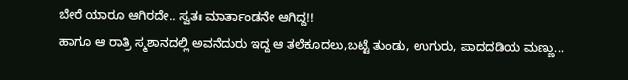ಬೇರೆ ಯಾರೂ ಆಗಿರದೇ.. ಸ್ವತಃ ಮಾರ್ತಾಂಡನೇ ಆಗಿದ್ದ!!
ಹಾಗೂ ಆ ರಾತ್ರಿ ಸ್ಮಶಾನದಲ್ಲಿ ಅವನೆದುರು ಇದ್ದ ಆ ತಲೆಕೂದಲು,ಬಟ್ಟೆ ತುಂಡು, ಉಗುರು, ಪಾದದಡಿಯ ಮಣ್ಣು...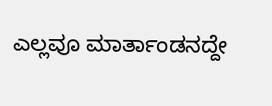ಎಲ್ಲವೂ ಮಾರ್ತಾಂಡನದ್ದೇ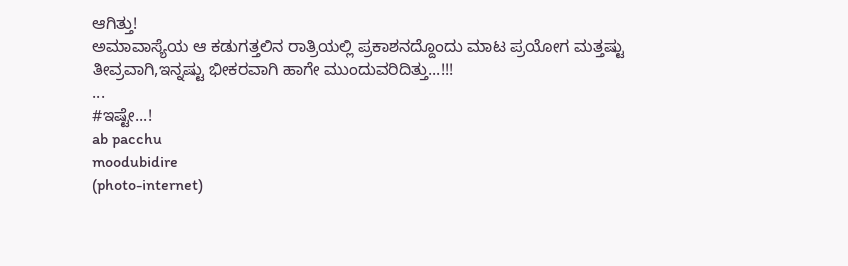ಆಗಿತ್ತು!
ಅಮಾವಾಸ್ಯೆಯ ಆ ಕಡುಗತ್ತಲಿನ ರಾತ್ರಿಯಲ್ಲಿ ಪ್ರಕಾಶನದ್ದೊಂದು ಮಾಟ ಪ್ರಯೋಗ ಮತ್ತಷ್ಟು ತೀವ್ರವಾಗಿ,ಇನ್ನಷ್ಟು ಭೀಕರವಾಗಿ ಹಾಗೇ ಮುಂದುವರಿದಿತ್ತು...!!!
...
#ಇಷ್ಟೇ...!
ab pacchu
moodubidire
(photo-internet)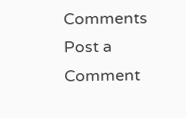Comments
Post a Comment